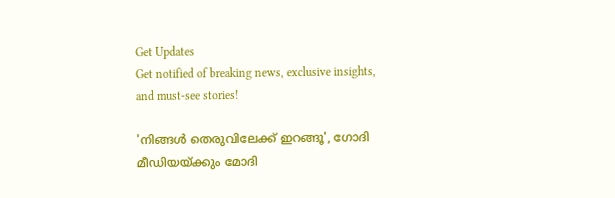Get Updates
Get notified of breaking news, exclusive insights, and must-see stories!

'നിങ്ങള്‍ തെരുവിലേക്ക് ഇറങ്ങൂ', ഗോദി മീഡിയയ്ക്കും മോദി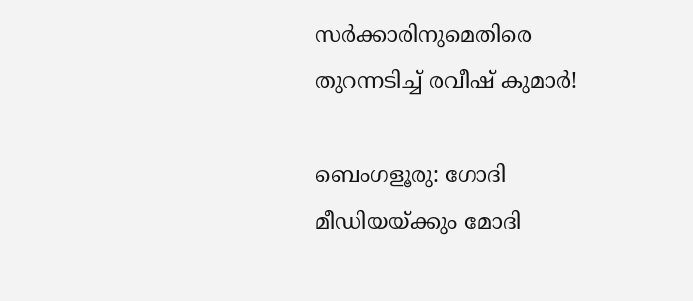സർക്കാരിനുമെതിരെ തുറന്നടിച്ച് രവീഷ് കുമാർ!

ബെംഗളൂരു: ഗോദി മീഡിയയ്ക്കും മോദി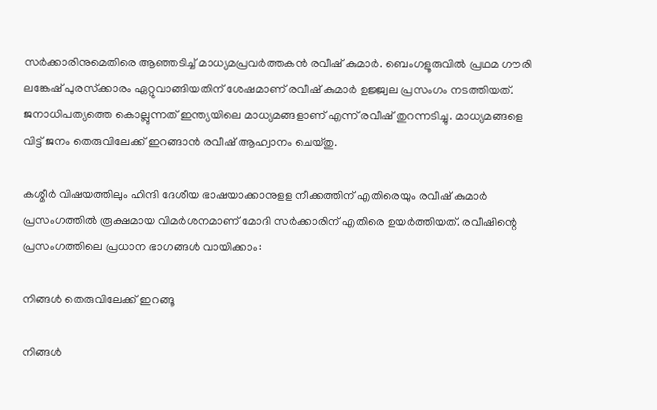സര്‍ക്കാരിനുമെതിരെ ആഞ്ഞടിച്ച് മാധ്യമപ്രവര്‍ത്തകന്‍ രവീഷ് കുമാര്‍. ബെംഗളൂരുവില്‍ പ്രഥമ ഗൗരി ലങ്കേഷ് പുരസ്‌ക്കാരം ഏറ്റുവാങ്ങിയതിന് ശേഷമാണ് രവീഷ് കുമാര്‍ ഉജ്ജ്വല പ്രസംഗം നടത്തിയത്. ജനാധിപത്യത്തെ കൊല്ലുന്നത് ഇന്ത്യയിലെ മാധ്യമങ്ങളാണ് എന്ന് രവീഷ് തുറന്നടിച്ചു. മാധ്യമങ്ങളെ വിട്ട് ജനം തെരുവിലേക്ക് ഇറങ്ങാൻ രവീഷ് ആഹ്വാനം ചെയ്തു.

കശ്മീർ വിഷയത്തിലും ഹിന്ദി ദേശീയ ഭാഷയാക്കാനുളള നീക്കത്തിന് എതിരെയും രവീഷ് കുമാർ പ്രസംഗത്തിൽ രൂക്ഷമായ വിമർശനമാണ് മോദി സർക്കാരിന് എതിരെ ഉയർത്തിയത്. രവീഷിന്റെ പ്രസംഗത്തിലെ പ്രധാന ഭാഗങ്ങൾ വായിക്കാം:

നിങ്ങള്‍ തെരുവിലേക്ക് ഇറങ്ങൂ

നിങ്ങള്‍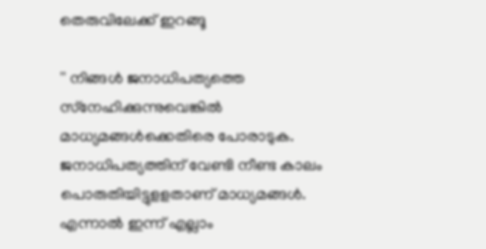തെരുവിലേക്ക് ഇറങ്ങൂ

'' നിങ്ങള്‍ ജനാധിപത്യത്തെ സ്‌നേഹിക്കുന്നുവെങ്കില്‍ മാധ്യമങ്ങള്‍ക്കെതിരെ പോരാടുക. ജനാധിപത്യത്തിന് വേണ്ടി നീണ്ട കാലം പൊരുതിയിട്ടുളളതാണ് മാധ്യമങ്ങള്‍. എന്നാല്‍ ഇന്ന് എല്ലാം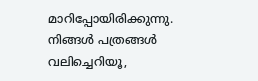മാറിപ്പോയിരിക്കുന്നു. നിങ്ങള്‍ പത്രങ്ങള്‍ വലിച്ചെറിയൂ,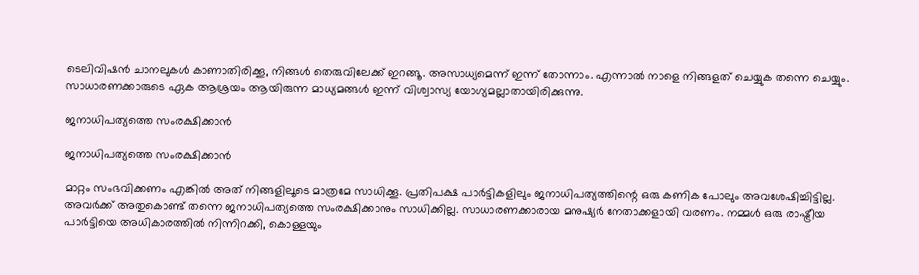ടെലിവിഷന്‍ ചാനലുകള്‍ കാണാതിരിക്കൂ, നിങ്ങള്‍ തെരുവിലേക്ക് ഇറങ്ങൂ. അസാധ്യമെന്ന് ഇന്ന് തോന്നാം. എന്നാല്‍ നാളെ നിങ്ങളത് ചെയ്യുക തന്നെ ചെയ്യും. സാധാരണക്കാരുടെ ഏക ആശ്രയം ആയിരുന്ന മാധ്യമങ്ങള്‍ ഇന്ന് വിശ്വാസ്യ യോഗ്യമല്ലാതായിരിക്കുന്നു.

ജനാധിപത്യത്തെ സംരക്ഷിക്കാൻ

ജനാധിപത്യത്തെ സംരക്ഷിക്കാൻ

മാറ്റം സംഭവിക്കണം എങ്കില്‍ അത് നിങ്ങളിലൂടെ മാത്രമേ സാധിക്കൂ. പ്രതിപക്ഷ പാര്‍ട്ടികളിലും ജനാധിപത്യത്തിന്റെ ഒരു കണിക പോലും അവശേഷിച്ചിട്ടില്ല. അവര്‍ക്ക് അതുകൊണ്ട് തന്നെ ജനാധിപത്യത്തെ സംരക്ഷിക്കാനും സാധിക്കില്ല. സാധാരണക്കാരായ മനുഷ്യര്‍ നേതാക്കളായി വരണം. നമ്മള്‍ ഒരു രാഷ്ട്രീയ പാര്‍ട്ടിയെ അധികാരത്തില്‍ നിന്നിറക്കി, കൊള്ളയും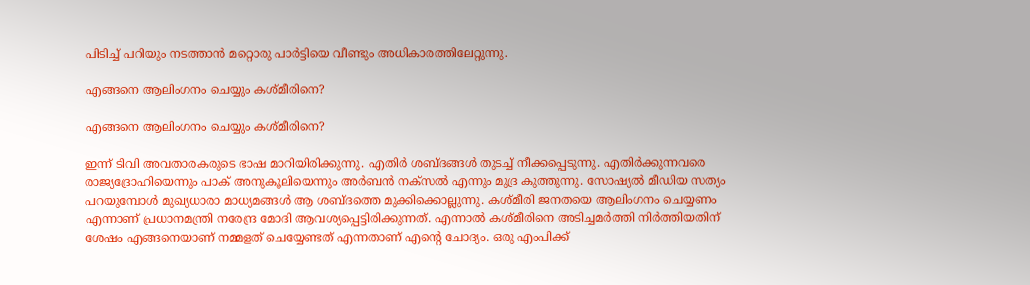പിടിച്ച് പറിയും നടത്താന്‍ മറ്റൊരു പാര്‍ട്ടിയെ വീണ്ടും അധികാരത്തിലേറ്റുന്നു.

എങ്ങനെ ആലിംഗനം ചെയ്യും കശ്മീരിനെ?

എങ്ങനെ ആലിംഗനം ചെയ്യും കശ്മീരിനെ?

ഇന്ന് ടിവി അവതാരകരുടെ ഭാഷ മാറിയിരിക്കുന്നു. എതിര്‍ ശബ്ദങ്ങള്‍ തുടച്ച് നീക്കപ്പെടുന്നു. എതിര്‍ക്കുന്നവരെ രാജ്യദ്രോഹിയെന്നും പാക് അനുകൂലിയെന്നും അര്‍ബന്‍ നക്‌സല്‍ എന്നും മുദ്ര കുത്തുന്നു. സോഷ്യല്‍ മീഡിയ സത്യം പറയുമ്പോള്‍ മുഖ്യധാരാ മാധ്യമങ്ങള്‍ ആ ശബ്ദത്തെ മുക്കിക്കൊല്ലുന്നു. കശ്മീരി ജനതയെ ആലിംഗനം ചെയ്യണം എന്നാണ് പ്രധാനമന്ത്രി നരേന്ദ്ര മോദി ആവശ്യപ്പെട്ടിരിക്കുന്നത്. എന്നാല്‍ കശ്മീരിനെ അടിച്ചമര്‍ത്തി നിര്‍ത്തിയതിന് ശേഷം എങ്ങനെയാണ് നമ്മളത് ചെയ്യേണ്ടത് എന്നതാണ് എന്റെ ചോദ്യം. ഒരു എംപിക്ക്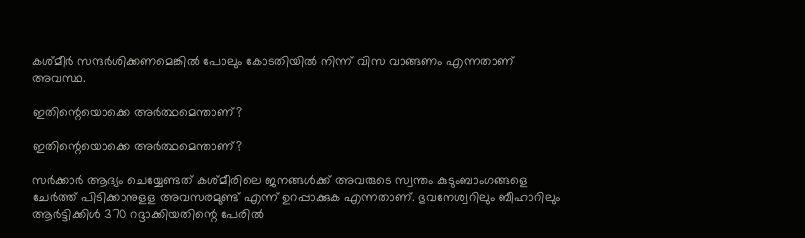കശ്മീര്‍ സന്ദര്‍ശിക്കണമെങ്കില്‍ പോലും കോടതിയില്‍ നിന്ന് വിസ വാങ്ങണം എന്നതാണ് അവസ്ഥ.

ഇതിന്റെയൊക്കെ അർത്ഥമെന്താണ്?

ഇതിന്റെയൊക്കെ അർത്ഥമെന്താണ്?

സര്‍ക്കാര്‍ ആദ്യം ചെയ്യേണ്ടത് കശ്മീരിലെ ജനങ്ങൾക്ക് അവരുടെ സ്വന്തം കുടുംബാംഗങ്ങളെ ചേര്‍ത്ത് പിടിക്കാനുളള അവസരമുണ്ട് എന്ന് ഉറപ്പാക്കുക എന്നതാണ്. ഭുവനേശ്വറിലും ബീഹാറിലും ആര്‍ട്ടിക്കിള്‍ 370 റദ്ദാക്കിയതിന്റെ പേരില്‍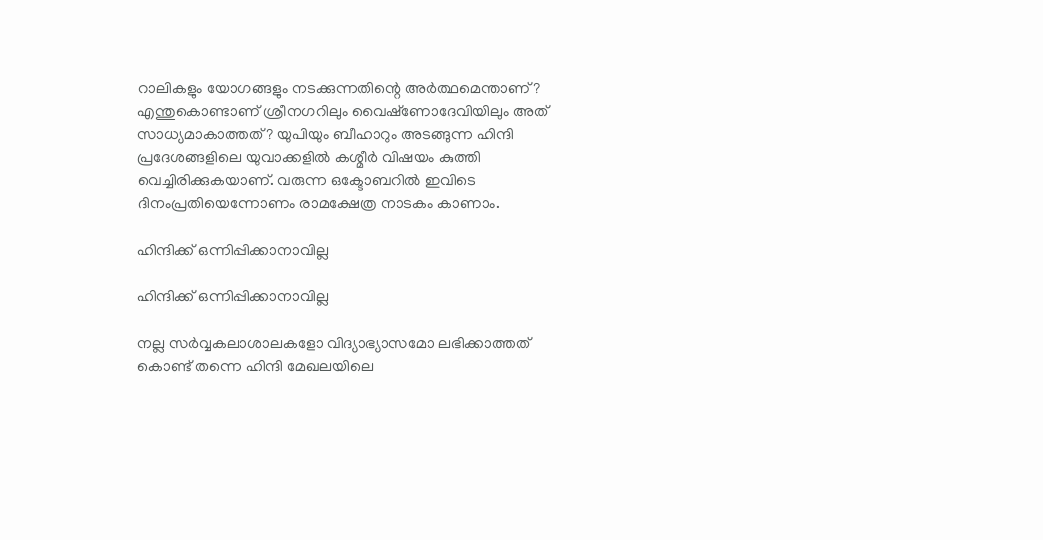റാലികളും യോഗങ്ങളും നടക്കുന്നതിന്റെ അര്‍ത്ഥമെന്താണ്? എന്തുകൊണ്ടാണ് ശ്രീനഗറിലും വൈഷ്‌ണോദേവിയിലും അത് സാധ്യമാകാത്തത്? യുപിയും ബീഹാറും അടങ്ങുന്ന ഹിന്ദി പ്രദേശങ്ങളിലെ യുവാക്കളില്‍ കശ്മീര്‍ വിഷയം കുത്തി വെച്ചിരിക്കുകയാണ്. വരുന്ന ഒക്ടോബറില്‍ ഇവിടെ ദിനംപ്രതിയെന്നോണം രാമക്ഷേത്ര നാടകം കാണാം.

ഹിന്ദിക്ക് ഒന്നിപ്പിക്കാനാവില്ല

ഹിന്ദിക്ക് ഒന്നിപ്പിക്കാനാവില്ല

നല്ല സര്‍വ്വകലാശാലകളോ വിദ്യാഭ്യാസമോ ലഭിക്കാത്തത് കൊണ്ട് തന്നെ ഹിന്ദി മേഖലയിലെ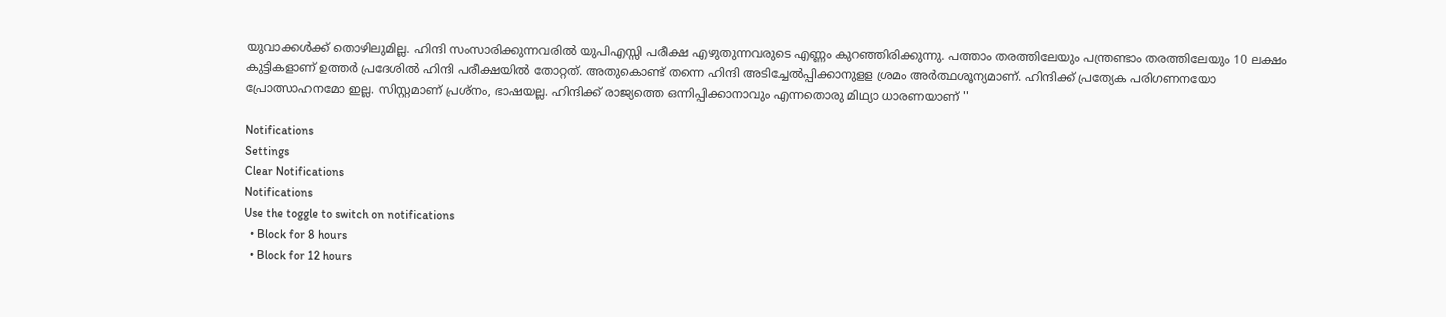യുവാക്കള്‍ക്ക് തൊഴിലുമില്ല. ഹിന്ദി സംസാരിക്കുന്നവരില്‍ യുപിഎസ്സി പരീക്ഷ എഴുതുന്നവരുടെ എണ്ണം കുറഞ്ഞിരിക്കുന്നു. പത്താം തരത്തിലേയും പന്ത്രണ്ടാം തരത്തിലേയും 10 ലക്ഷം കുട്ടികളാണ് ഉത്തര്‍ പ്രദേശില്‍ ഹിന്ദി പരീക്ഷയില്‍ തോറ്റത്. അതുകൊണ്ട് തന്നെ ഹിന്ദി അടിച്ചേല്‍പ്പിക്കാനുളള ശ്രമം അര്‍ത്ഥശൂന്യമാണ്. ഹിന്ദിക്ക് പ്രത്യേക പരിഗണനയോ പ്രോത്സാഹനമോ ഇല്ല. സിസ്റ്റമാണ് പ്രശ്‌നം, ഭാഷയല്ല. ഹിന്ദിക്ക് രാജ്യത്തെ ഒന്നിപ്പിക്കാനാവും എന്നതൊരു മിഥ്യാ ധാരണയാണ് ''

Notifications
Settings
Clear Notifications
Notifications
Use the toggle to switch on notifications
  • Block for 8 hours
  • Block for 12 hours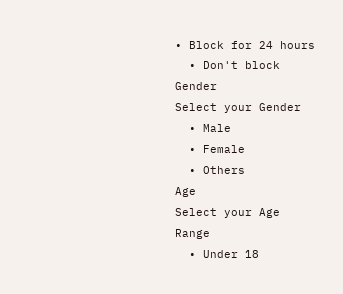• Block for 24 hours
  • Don't block
Gender
Select your Gender
  • Male
  • Female
  • Others
Age
Select your Age Range
  • Under 18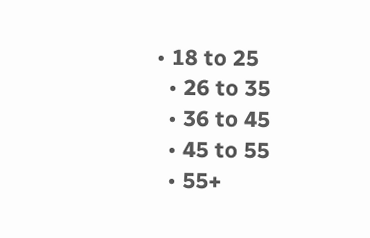• 18 to 25
  • 26 to 35
  • 36 to 45
  • 45 to 55
  • 55+